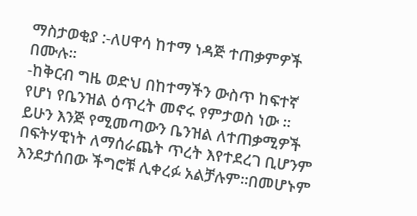ማስታወቂያ :-ለሀዋሳ ከተማ ነዳጅ ተጠቃምዎች በሙሉ።
-ከቅርብ ግዜ ወድህ በከተማችን ውስጥ ከፍተኛ የሆነ የቤንዝል ዕጥረት መኖሩ የምታወስ ነው ። ይሁን እንጅ የሚመጣውን ቤንዝል ለተጠቃሚዎች በፍትሃዊነት ለማሰራጨት ጥረት እየተደረገ ቢሆንም እንደታሰበው ችግሮቹ ሊቀረፉ አልቻሉም።በመሆኑም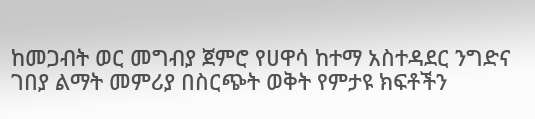ከመጋብት ወር መግብያ ጀምሮ የሀዋሳ ከተማ አስተዳደር ንግድና ገበያ ልማት መምሪያ በስርጭት ወቅት የምታዩ ክፍቶችን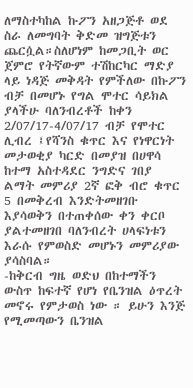ለማስተካከል ኩፖን አዘጋጅቶ ወደ ስራ ለመግባት ቅድመ ዝግጅቱን ጨርሷል።ስለሆነም ከመጋቢት ወር ጀምሮ የትኛውም ተሽከርካር ማድያ ላይ ነዳጅ መቅዳት የምችለው በኩፖን ብቻ በመሆኑ የግል ሞተር ሳይክል ያላችሁ ባለንብረቶች ከቀን 2/07/17-4/07/17 ብቻ የሞተር ሊብረ ፤የሻንስ ቁጥር እና የነዋርነት መታወቂያ ካርድ በመያዝ በሀዋሳ ከተማ አስተዳደር ንግድና ገበያ ልማት መምሪያ 2ኛ ፎቅ ብሮ ቁጥር 5 በመቅረብ እንድትመዘገቡ እያሳወቅን በተጠቀሰው ቀን ቀርቦ ያልተመዘገበ ባለንብረት ሀላፍነቱን እራሱ የምወስድ መሆኑን መምሪያው ያሳስባል።
-ከቅርብ ግዜ ወድህ በከተማችን ውስጥ ከፍተኛ የሆነ የቤንዝል ዕጥረት መኖሩ የምታወስ ነው ። ይሁን እንጅ የሚመጣውን ቤንዝል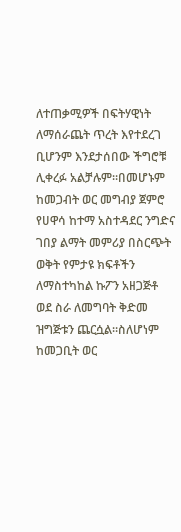ለተጠቃሚዎች በፍትሃዊነት ለማሰራጨት ጥረት እየተደረገ ቢሆንም እንደታሰበው ችግሮቹ ሊቀረፉ አልቻሉም።በመሆኑም ከመጋብት ወር መግብያ ጀምሮ የሀዋሳ ከተማ አስተዳደር ንግድና ገበያ ልማት መምሪያ በስርጭት ወቅት የምታዩ ክፍቶችን ለማስተካከል ኩፖን አዘጋጅቶ ወደ ስራ ለመግባት ቅድመ ዝግጅቱን ጨርሷል።ስለሆነም ከመጋቢት ወር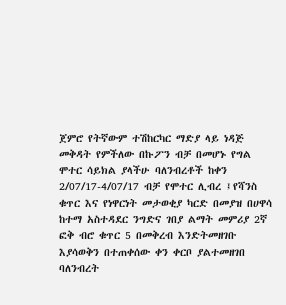ጀምሮ የትኛውም ተሽከርካር ማድያ ላይ ነዳጅ መቅዳት የምችለው በኩፖን ብቻ በመሆኑ የግል ሞተር ሳይክል ያላችሁ ባለንብረቶች ከቀን 2/07/17-4/07/17 ብቻ የሞተር ሊብረ ፤የሻንስ ቁጥር እና የነዋርነት መታወቂያ ካርድ በመያዝ በሀዋሳ ከተማ አስተዳደር ንግድና ገበያ ልማት መምሪያ 2ኛ ፎቅ ብሮ ቁጥር 5 በመቅረብ እንድትመዘገቡ እያሳወቅን በተጠቀሰው ቀን ቀርቦ ያልተመዘገበ ባለንብረት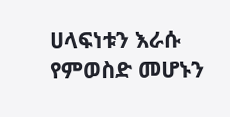ሀላፍነቱን እራሱ የምወስድ መሆኑን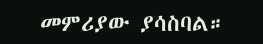መምሪያው ያሳስባል።